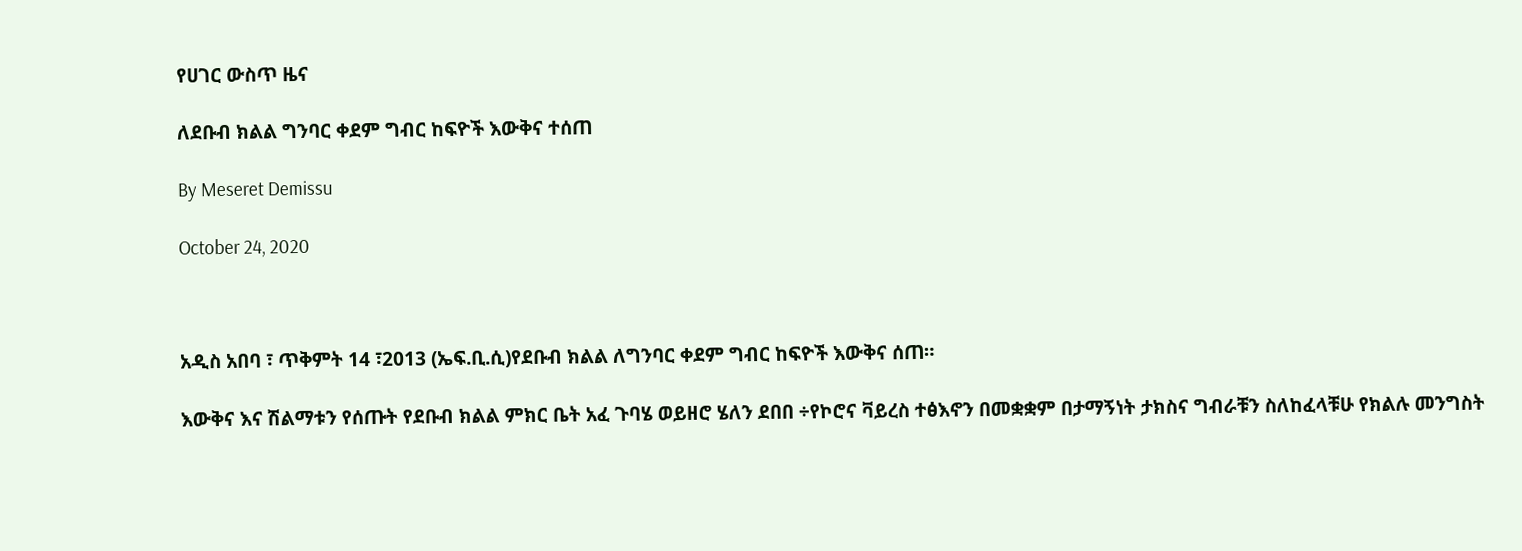የሀገር ውስጥ ዜና

ለደቡብ ክልል ግንባር ቀደም ግብር ከፍዮች እውቅና ተሰጠ

By Meseret Demissu

October 24, 2020



አዲስ አበባ ፣ ጥቅምት 14 ፣2013 (ኤፍ.ቢ.ሲ)የደቡብ ክልል ለግንባር ቀደም ግብር ከፍዮች እውቅና ሰጠ።

እውቅና እና ሽልማቱን የሰጡት የደቡብ ክልል ምክር ቤት አፈ ጉባሄ ወይዘሮ ሄለን ደበበ ÷የኮሮና ቫይረስ ተፅእኖን በመቋቋም በታማኝነት ታክስና ግብራቹን ስለከፈላቹሁ የክልሉ መንግስት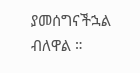ያመሰግናችኋል ብለዋል ።